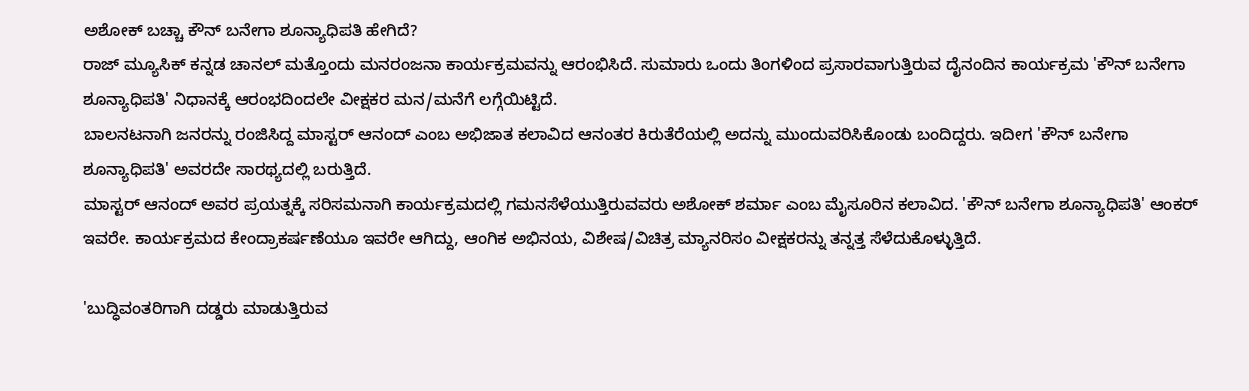ಅಶೋಕ್ ಬಚ್ಚಾ ಕೌನ್ ಬನೇಗಾ ಶೂನ್ಯಾಧಿಪತಿ ಹೇಗಿದೆ?
ರಾಜ್ ಮ್ಯೂಸಿಕ್ ಕನ್ನಡ ಚಾನಲ್ ಮತ್ತೊಂದು ಮನರಂಜನಾ ಕಾರ್ಯಕ್ರಮವನ್ನು ಆರಂಭಿಸಿದೆ. ಸುಮಾರು ಒಂದು ತಿಂಗಳಿಂದ ಪ್ರಸಾರವಾಗುತ್ತಿರುವ ದೈನಂದಿನ ಕಾರ್ಯಕ್ರಮ 'ಕೌನ್ ಬನೇಗಾ ಶೂನ್ಯಾಧಿಪತಿ' ನಿಧಾನಕ್ಕೆ ಆರಂಭದಿಂದಲೇ ವೀಕ್ಷಕರ ಮನ/ಮನೆಗೆ ಲಗ್ಗೆಯಿಟ್ಟಿದೆ.
ಬಾಲನಟನಾಗಿ ಜನರನ್ನು ರಂಜಿಸಿದ್ದ ಮಾಸ್ಟರ್ ಆನಂದ್ ಎಂಬ ಅಭಿಜಾತ ಕಲಾವಿದ ಆನಂತರ ಕಿರುತೆರೆಯಲ್ಲಿ ಅದನ್ನು ಮುಂದುವರಿಸಿಕೊಂಡು ಬಂದಿದ್ದರು. ಇದೀಗ 'ಕೌನ್ ಬನೇಗಾ ಶೂನ್ಯಾಧಿಪತಿ' ಅವರದೇ ಸಾರಥ್ಯದಲ್ಲಿ ಬರುತ್ತಿದೆ.
ಮಾಸ್ಟರ್ ಆನಂದ್ ಅವರ ಪ್ರಯತ್ನಕ್ಕೆ ಸರಿಸಮನಾಗಿ ಕಾರ್ಯಕ್ರಮದಲ್ಲಿ ಗಮನಸೆಳೆಯುತ್ತಿರುವವರು ಅಶೋಕ್ ಶರ್ಮಾ ಎಂಬ ಮೈಸೂರಿನ ಕಲಾವಿದ. 'ಕೌನ್ ಬನೇಗಾ ಶೂನ್ಯಾಧಿಪತಿ' ಆಂಕರ್ ಇವರೇ. ಕಾರ್ಯಕ್ರಮದ ಕೇಂದ್ರಾಕರ್ಷಣೆಯೂ ಇವರೇ ಆಗಿದ್ದು, ಆಂಗಿಕ ಅಭಿನಯ, ವಿಶೇಷ/ವಿಚಿತ್ರ ಮ್ಯಾನರಿಸಂ ವೀಕ್ಷಕರನ್ನು ತನ್ನತ್ತ ಸೆಳೆದುಕೊಳ್ಳುತ್ತಿದೆ.

'ಬುದ್ಧಿವಂತರಿಗಾಗಿ ದಡ್ಡರು ಮಾಡುತ್ತಿರುವ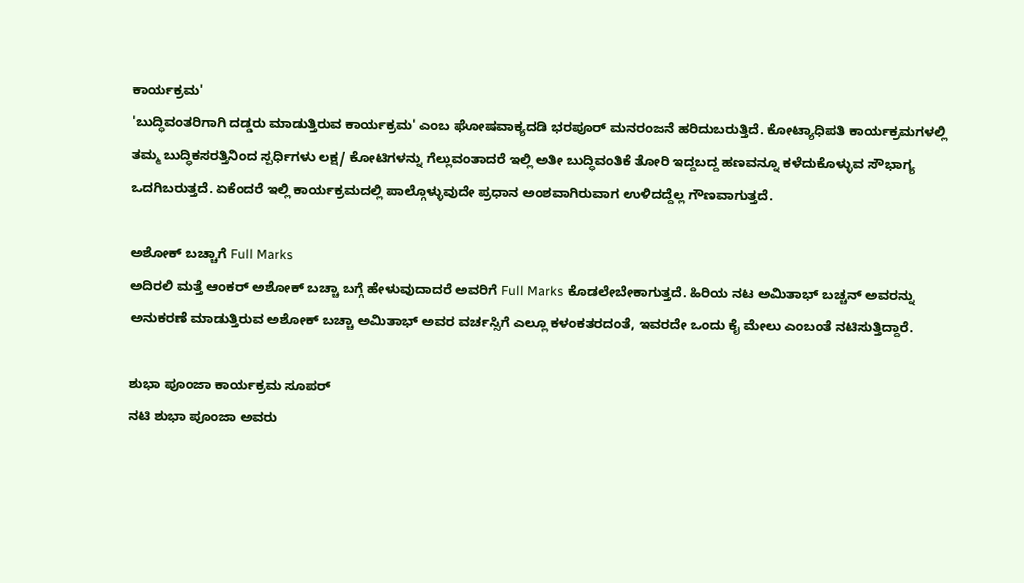ಕಾರ್ಯಕ್ರಮ'
'ಬುದ್ಧಿವಂತರಿಗಾಗಿ ದಡ್ಡರು ಮಾಡುತ್ತಿರುವ ಕಾರ್ಯಕ್ರಮ' ಎಂಬ ಘೋಷವಾಕ್ಯದಡಿ ಭರಪೂರ್ ಮನರಂಜನೆ ಹರಿದುಬರುತ್ತಿದೆ. ಕೋಟ್ಯಾಧಿಪತಿ ಕಾರ್ಯಕ್ರಮಗಳಲ್ಲಿ ತಮ್ಮ ಬುದ್ಧಿಕಸರತ್ತಿನಿಂದ ಸ್ಪರ್ಧಿಗಳು ಲಕ್ಷ/ ಕೋಟಿಗಳನ್ನು ಗೆಲ್ಲುವಂತಾದರೆ ಇಲ್ಲಿ ಅತೀ ಬುದ್ಧಿವಂತಿಕೆ ತೋರಿ ಇದ್ದಬದ್ದ ಹಣವನ್ನೂ ಕಳೆದುಕೊಳ್ಳುವ ಸೌಭಾಗ್ಯ ಒದಗಿಬರುತ್ತದೆ. ಏಕೆಂದರೆ ಇಲ್ಲಿ ಕಾರ್ಯಕ್ರಮದಲ್ಲಿ ಪಾಲ್ಗೊಳ್ಳುವುದೇ ಪ್ರಧಾನ ಅಂಶವಾಗಿರುವಾಗ ಉಳಿದದ್ದೆಲ್ಲ ಗೌಣವಾಗುತ್ತದೆ.

ಅಶೋಕ್ ಬಚ್ಚಾಗೆ Full Marks
ಅದಿರಲಿ ಮತ್ತೆ ಆಂಕರ್ ಅಶೋಕ್ ಬಚ್ಚಾ ಬಗ್ಗೆ ಹೇಳುವುದಾದರೆ ಅವರಿಗೆ Full Marks ಕೊಡಲೇಬೇಕಾಗುತ್ತದೆ. ಹಿರಿಯ ನಟ ಅಮಿತಾಭ್ ಬಚ್ಚನ್ ಅವರನ್ನು ಅನುಕರಣೆ ಮಾಡುತ್ತಿರುವ ಅಶೋಕ್ ಬಚ್ಚಾ ಅಮಿತಾಭ್ ಅವರ ವರ್ಚಸ್ಸಿಗೆ ಎಲ್ಲೂ ಕಳಂಕತರದಂತೆ, ಇವರದೇ ಒಂದು ಕೈ ಮೇಲು ಎಂಬಂತೆ ನಟಿಸುತ್ತಿದ್ದಾರೆ.

ಶುಭಾ ಪೂಂಜಾ ಕಾರ್ಯಕ್ರಮ ಸೂಪರ್
ನಟಿ ಶುಭಾ ಪೂಂಜಾ ಅವರು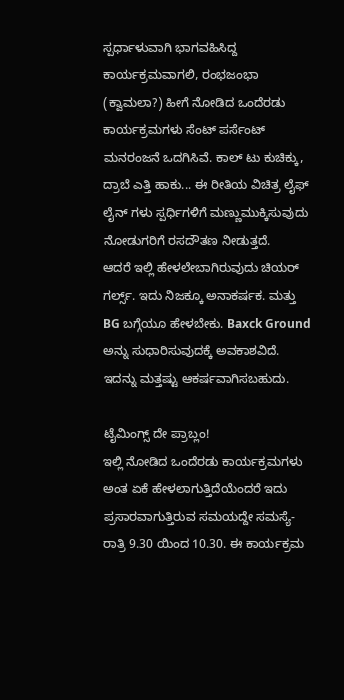ಸ್ಪರ್ಧಾಳುವಾಗಿ ಭಾಗವಹಿಸಿದ್ದ ಕಾರ್ಯಕ್ರಮವಾಗಲಿ, ರಂಭಜಂಭಾ (ಕ್ವಾಮಲಾ?) ಹೀಗೆ ನೋಡಿದ ಒಂದೆರಡು ಕಾರ್ಯಕ್ರಮಗಳು ಸೆಂಟ್ ಪರ್ಸೆಂಟ್ ಮನರಂಜನೆ ಒದಗಿಸಿವೆ. ಕಾಲ್ ಟು ಕುಚಿಕ್ಕು, ದ್ರಾಬೆ ಎತ್ತಿ ಹಾಕು... ಈ ರೀತಿಯ ವಿಚಿತ್ರ ಲೈಫ್ ಲೈನ್ ಗಳು ಸ್ಪರ್ಧಿಗಳಿಗೆ ಮಣ್ಣುಮುಕ್ಕಿಸುವುದು ನೋಡುಗರಿಗೆ ರಸದೌತಣ ನೀಡುತ್ತದೆ.
ಆದರೆ ಇಲ್ಲಿ ಹೇಳಲೇಬಾಗಿರುವುದು ಚಿಯರ್ ಗರ್ಲ್ಸ್. ಇದು ನಿಜಕ್ಕೂ ಅನಾಕರ್ಷಕ. ಮತ್ತು BG ಬಗ್ಗೆಯೂ ಹೇಳಬೇಕು. Baxck Ground ಅನ್ನು ಸುಧಾರಿಸುವುದಕ್ಕೆ ಅವಕಾಶವಿದೆ. ಇದನ್ನು ಮತ್ತಷ್ಟು ಆಕರ್ಷವಾಗಿಸಬಹುದು.

ಟೈಮಿಂಗ್ಸ್ ದೇ ಪ್ರಾಬ್ಲಂ!
ಇಲ್ಲಿ ನೋಡಿದ ಒಂದೆರಡು ಕಾರ್ಯಕ್ರಮಗಳು ಅಂತ ಏಕೆ ಹೇಳಲಾಗುತ್ತಿದೆಯೆಂದರೆ ಇದು ಪ್ರಸಾರವಾಗುತ್ತಿರುವ ಸಮಯದ್ದೇ ಸಮಸ್ಯೆ- ರಾತ್ರಿ 9.30 ಯಿಂದ 10.30. ಈ ಕಾರ್ಯಕ್ರಮ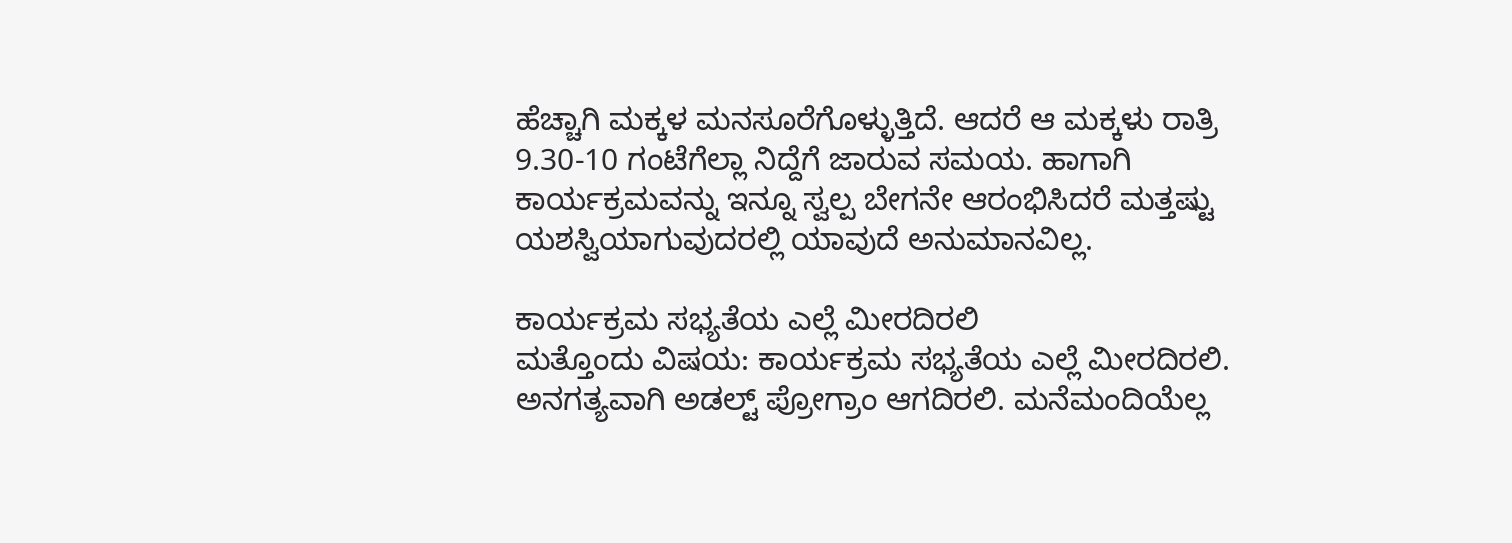ಹೆಚ್ಚಾಗಿ ಮಕ್ಕಳ ಮನಸೂರೆಗೊಳ್ಳುತ್ತಿದೆ. ಆದರೆ ಆ ಮಕ್ಕಳು ರಾತ್ರಿ 9.30-10 ಗಂಟೆಗೆಲ್ಲಾ ನಿದ್ದೆಗೆ ಜಾರುವ ಸಮಯ. ಹಾಗಾಗಿ ಕಾರ್ಯಕ್ರಮವನ್ನು ಇನ್ನೂ ಸ್ವಲ್ಪ ಬೇಗನೇ ಆರಂಭಿಸಿದರೆ ಮತ್ತಷ್ಟು ಯಶಸ್ವಿಯಾಗುವುದರಲ್ಲಿ ಯಾವುದೆ ಅನುಮಾನವಿಲ್ಲ.

ಕಾರ್ಯಕ್ರಮ ಸಭ್ಯತೆಯ ಎಲ್ಲೆ ಮೀರದಿರಲಿ
ಮತ್ತೊಂದು ವಿಷಯ: ಕಾರ್ಯಕ್ರಮ ಸಭ್ಯತೆಯ ಎಲ್ಲೆ ಮೀರದಿರಲಿ. ಅನಗತ್ಯವಾಗಿ ಅಡಲ್ಟ್ ಪ್ರೋಗ್ರಾಂ ಆಗದಿರಲಿ. ಮನೆಮಂದಿಯೆಲ್ಲ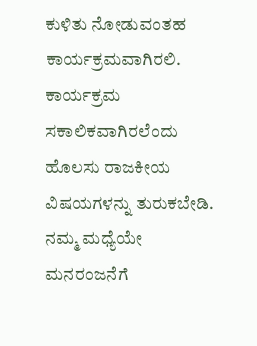ಕುಳಿತು ನೋಡುವಂತಹ ಕಾರ್ಯಕ್ರಮವಾಗಿರಲಿ. ಕಾರ್ಯಕ್ರಮ ಸಕಾಲಿಕವಾಗಿರಲೆಂದು ಹೊಲಸು ರಾಜಕೀಯ ವಿಷಯಗಳನ್ನು ತುರುಕಬೇಡಿ. ನಮ್ಮ ಮಧ್ಯೆಯೇ ಮನರಂಜನೆಗೆ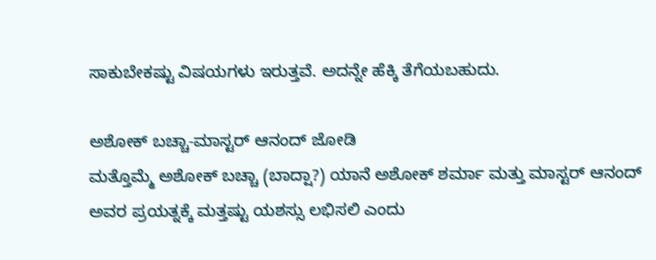ಸಾಕುಬೇಕಷ್ಟು ವಿಷಯಗಳು ಇರುತ್ತವೆ. ಅದನ್ನೇ ಹೆಕ್ಕಿ ತೆಗೆಯಬಹುದು.

ಅಶೋಕ್ ಬಚ್ಚಾ-ಮಾಸ್ಟರ್ ಆನಂದ್ ಜೋಡಿ
ಮತ್ತೊಮ್ಮೆ ಅಶೋಕ್ ಬಚ್ಚಾ (ಬಾದ್ಷಾ?) ಯಾನೆ ಅಶೋಕ್ ಶರ್ಮಾ ಮತ್ತು ಮಾಸ್ಟರ್ ಆನಂದ್ ಅವರ ಪ್ರಯತ್ನಕ್ಕೆ ಮತ್ತಷ್ಟು ಯಶಸ್ಸು ಲಭಿಸಲಿ ಎಂದು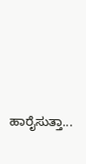ಹಾರೈಸುತ್ತಾ...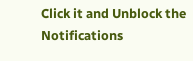Click it and Unblock the Notifications